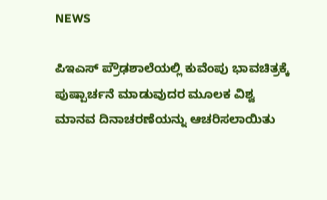NEWS

ಪಿಇಎಸ್ ಪ್ರೌಢಶಾಲೆಯಲ್ಲಿ ಕುವೆಂಪು ಭಾವಚಿತ್ರಕ್ಕೆ ಪುಷ್ಪಾರ್ಚನೆ ಮಾಡುವುದರ ಮೂಲಕ ವಿಶ್ವ ಮಾನವ ದಿನಾಚರಣೆಯನ್ನು ಆಚರಿಸಲಾಯಿತು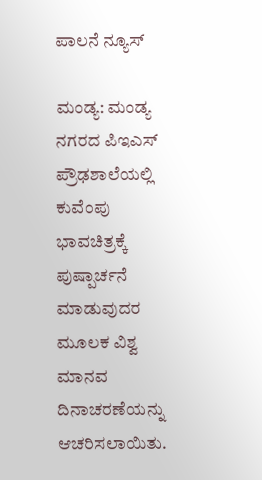ಪಾಲನೆ ನ್ಯೂಸ್

ಮಂಡ್ಯ: ಮಂಡ್ಯ ನಗರದ ಪಿಇಎಸ್ ಪ್ರೌಢಶಾಲೆಯಲ್ಲಿ ಕುವೆಂಪು ಭಾವಚಿತ್ರಕ್ಕೆ ಪುಷ್ಪಾರ್ಚನೆ ಮಾಡುವುದರ ಮೂಲಕ ವಿಶ್ವ ಮಾನವ ದಿನಾಚರಣೆಯನ್ನು ಆಚರಿಸಲಾಯಿತು.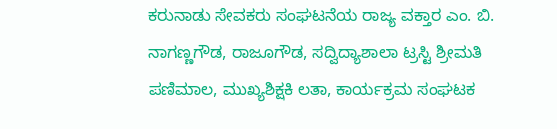ಕರುನಾಡು ಸೇವಕರು ಸಂಘಟನೆಯ ರಾಜ್ಯ ವಕ್ತಾರ ಎಂ. ಬಿ. ನಾಗಣ್ಣಗೌಡ, ರಾಜೂಗೌಡ, ಸದ್ವಿದ್ಯಾಶಾಲಾ ಟ್ರಸ್ಟಿ ಶ್ರೀಮತಿ ಪಣಿಮಾಲ, ಮುಖ್ಯಶಿಕ್ಷಕಿ ಲತಾ, ಕಾರ್ಯಕ್ರಮ ಸಂಘಟಕ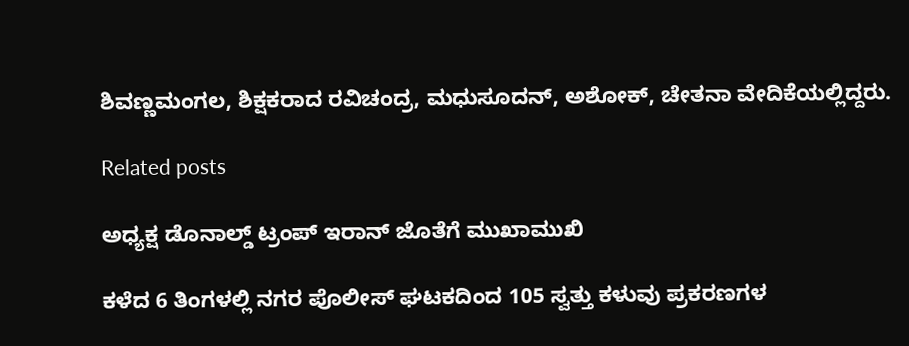ಶಿವಣ್ಣಮಂಗಲ, ಶಿಕ್ಷಕರಾದ ರವಿಚಂದ್ರ, ಮಧುಸೂದನ್, ಅಶೋಕ್, ಚೇತನಾ ವೇದಿಕೆಯಲ್ಲಿದ್ದರು.

Related posts

ಅಧ್ಯಕ್ಷ ಡೊನಾಲ್ಡ್ ಟ್ರಂಪ್ ಇರಾನ್ ಜೊತೆಗೆ ಮುಖಾಮುಖಿ

ಕಳೆದ 6 ತಿಂಗಳಲ್ಲಿ ನಗರ ಪೊಲೀಸ್ ಘಟಕದಿಂದ 105 ಸ್ವತ್ತು ಕಳುವು ಪ್ರಕರಣಗಳ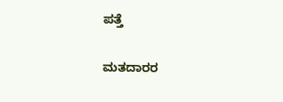ಪತ್ತೆ

ಮತದಾರರ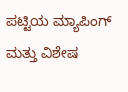ಪಟ್ಟಿಯ ಮ್ಯಾಪಿಂಗ್ ಮತ್ತು ವಿಶೇಷ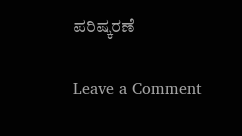ಪರಿಷ್ಕರಣೆ

Leave a Comment